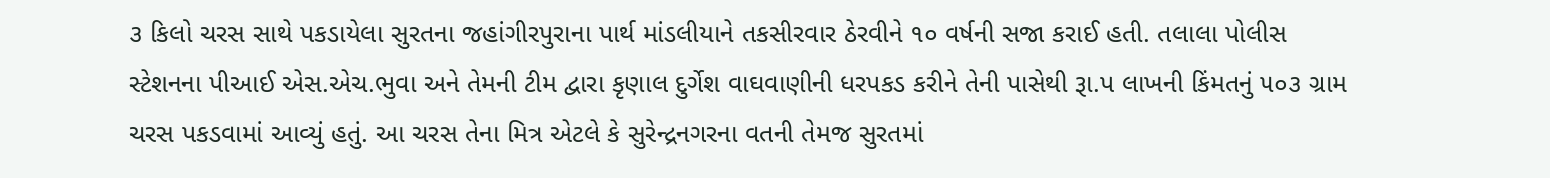૩ કિલો ચરસ સાથે પકડાયેલા સુરતના જહાંગીરપુરાના પાર્થ માંડલીયાને તકસીરવાર ઠેરવીને ૧૦ વર્ષની સજા કરાઈ હતી. તલાલા પોલીસ સ્ટેશનના પીઆઈ એસ.એચ.ભુવા અને તેમની ટીમ દ્વારા કૃણાલ દુર્ગેશ વાઘવાણીની ધરપકડ કરીને તેની પાસેથી રૂા.પ લાખની કિંમતનું ૫૦૩ ગ્રામ ચરસ પકડવામાં આવ્યું હતું. આ ચરસ તેના મિત્ર એટલે કે સુરેન્દ્રનગરના વતની તેમજ સુરતમાં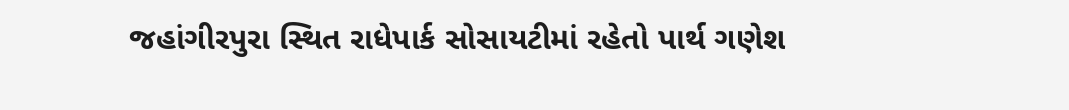જહાંગીરપુરા સ્થિત રાધેપાર્ક સોસાયટીમાં રહેતો પાર્થ ગણેશ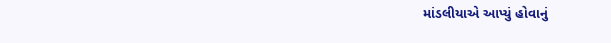માંડલીયાએ આપ્યું હોવાનું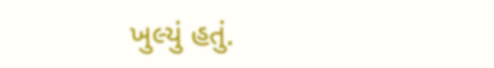ખુલ્યું હતું.